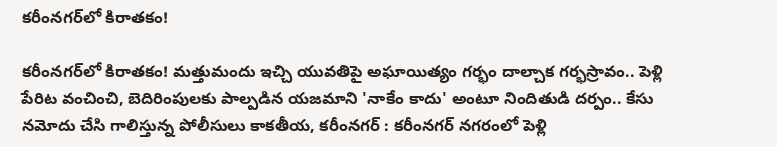కరీంనగర్‌లో కిరాతకం!

కరీంనగర్‌లో కిరాతకం! మత్తుమందు ఇచ్చి యువతిపై అఘాయిత్యం గర్భం దాల్చాక గర్భస్రావం.. పెళ్లి పేరిట వంచించి, బెదిరింపులకు పాల్పడిన యజమాని 'నాకేం కాదు' అంటూ నిందితుడి దర్పం.. కేసు నమోదు చేసి గాలిస్తున్న పోలీసులు కాక‌తీయ‌, కరీంనగర్ : కరీంనగర్ నగరంలో పెళ్లి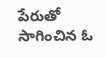పేరుతో సాగించిన ఓ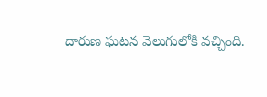దారుణ ఘటన వెలుగులోకి వచ్చింది.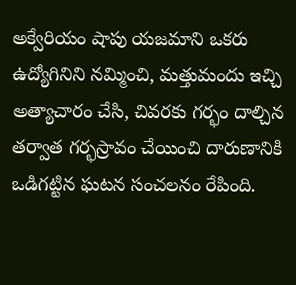అక్వేరియం షాపు యజమాని ఒకరు ఉద్యోగినిని నమ్మించి, మత్తుమందు ఇచ్చి అత్యాచారం చేసి, చివరకు గర్భం దాల్చిన తర్వాత గర్భస్రావం చేయించి దారుణానికి ఒడిగట్టిన ఘటన సంచలనం రేపింది.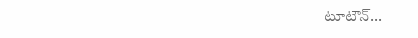టూటౌన్...